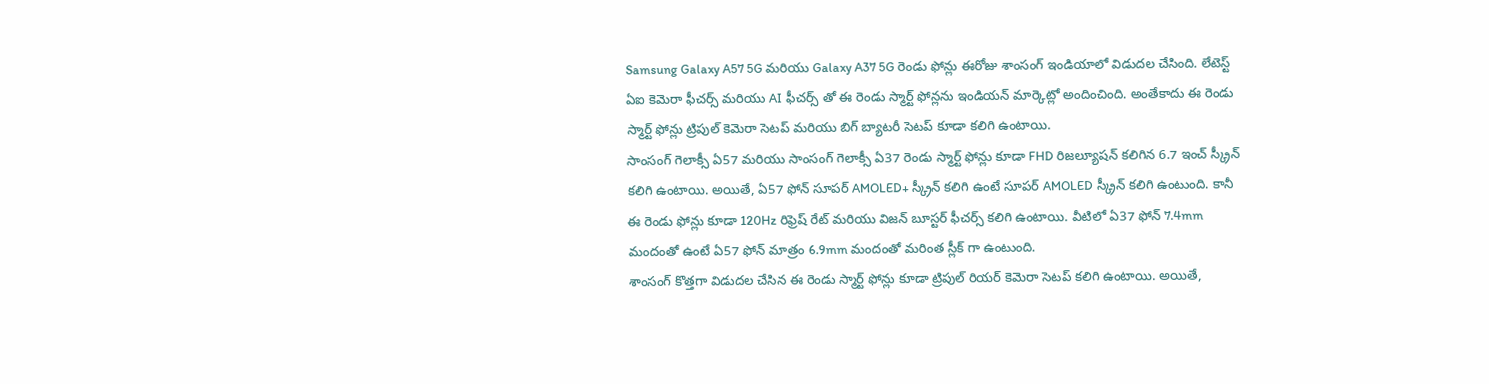Samsung Galaxy A57 5G మరియు Galaxy A37 5G రెండు ఫోన్లు ఈరోజు శాంసంగ్ ఇండియాలో విడుదల చేసింది. లేటెస్ట్ ఏఐ కెమెరా ఫీచర్స్ మరియు AI ఫీచర్స్ తో ఈ రెండు స్మార్ట్ ఫోన్లను ఇండియన్ మార్కెట్లో అందించింది. అంతేకాదు ఈ రెండు స్మార్ట్ ఫోన్లు ట్రిపుల్ కెమెరా సెటప్ మరియు బిగ్ బ్యాటరీ సెటప్ కూడా కలిగి ఉంటాయి.
సాంసంగ్ గెలాక్సీ ఏ57 మరియు సాంసంగ్ గెలాక్సీ ఏ37 రెండు స్మార్ట్ ఫోన్లు కూడా FHD రిజల్యూషన్ కలిగిన 6.7 ఇంచ్ స్క్రీన్ కలిగి ఉంటాయి. అయితే, ఏ57 ఫోన్ సూపర్ AMOLED+ స్క్రీన్ కలిగి ఉంటే సూపర్ AMOLED స్క్రీన్ కలిగి ఉంటుంది. కానీ ఈ రెండు ఫోన్లు కూడా 120Hz రిఫ్రెష్ రేట్ మరియు విజన్ బూస్టర్ ఫీచర్స్ కలిగి ఉంటాయి. వీటిలో ఏ37 ఫోన్ 7.4mm మందంతో ఉంటే ఏ57 ఫోన్ మాత్రం 6.9mm మందంతో మరింత స్లీక్ గా ఉంటుంది.
శాంసంగ్ కొత్తగా విడుదల చేసిన ఈ రెండు స్మార్ట్ ఫోన్లు కూడా ట్రిపుల్ రియర్ కెమెరా సెటప్ కలిగి ఉంటాయి. అయితే,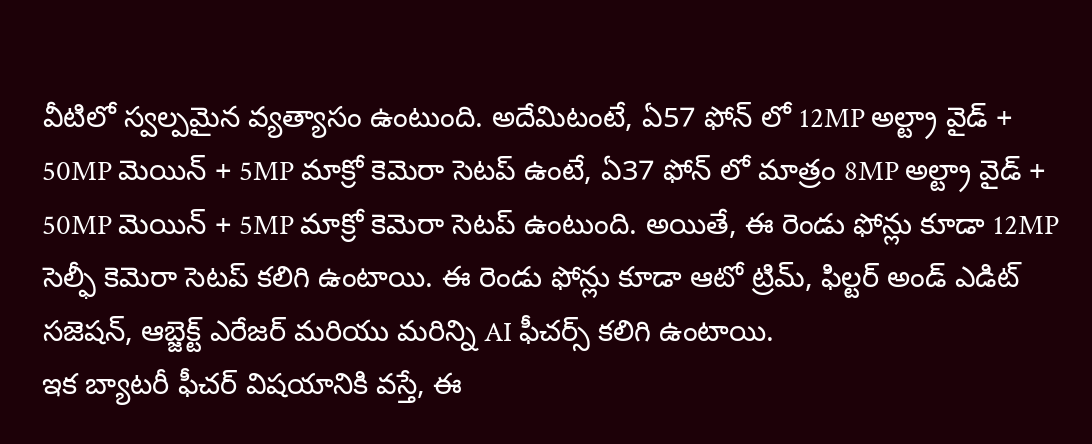వీటిలో స్వల్పమైన వ్యత్యాసం ఉంటుంది. అదేమిటంటే, ఏ57 ఫోన్ లో 12MP అల్ట్రా వైడ్ + 50MP మెయిన్ + 5MP మాక్రో కెమెరా సెటప్ ఉంటే, ఏ37 ఫోన్ లో మాత్రం 8MP అల్ట్రా వైడ్ + 50MP మెయిన్ + 5MP మాక్రో కెమెరా సెటప్ ఉంటుంది. అయితే, ఈ రెండు ఫోన్లు కూడా 12MP సెల్ఫీ కెమెరా సెటప్ కలిగి ఉంటాయి. ఈ రెండు ఫోన్లు కూడా ఆటో ట్రిమ్, ఫిల్టర్ అండ్ ఎడిట్ సజెషన్, ఆబ్జెక్ట్ ఎరేజర్ మరియు మరిన్ని AI ఫీచర్స్ కలిగి ఉంటాయి.
ఇక బ్యాటరీ ఫీచర్ విషయానికి వస్తే, ఈ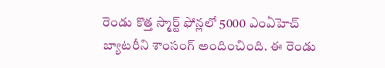రెండు కొత్త స్మార్ట్ ఫోన్లలో 5000 ఎంఏహెచ్ బ్యాటరీని శాంసంగ్ అందించింది. ఈ రెండు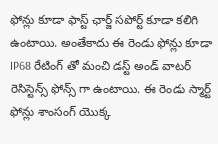ఫోన్లు కూడా ఫాస్ట్ ఛార్జ్ సపోర్ట్ కూడా కలిగి ఉంటాయి. అంతేకాదు ఈ రెండు ఫోన్లు కూడా IP68 రేటింగ్ తో మంచి డస్ట్ అండ్ వాటర్ రెసిస్టెన్స్ ఫోన్స్ గా ఉంటాయి. ఈ రెండు స్మార్ట్ ఫోన్లు శాంసంగ్ యొక్క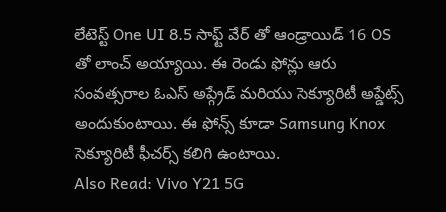లేటెస్ట్ One UI 8.5 సాఫ్ట్ వేర్ తో ఆండ్రాయిడ్ 16 OS తో లాంచ్ అయ్యాయి. ఈ రెండు ఫోన్లు ఆరు సంవత్సరాల ఓఎస్ అప్గ్రేడ్ మరియు సెక్యూరిటీ అప్డేట్స్ అందుకుంటాయి. ఈ ఫోన్స్ కూడా Samsung Knox సెక్యూరిటీ ఫీచర్స్ కలిగి ఉంటాయి.
Also Read: Vivo Y21 5G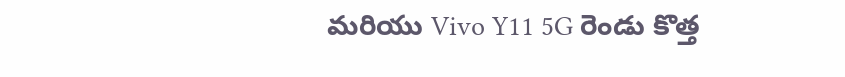మరియు Vivo Y11 5G రెండు కొత్త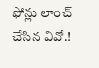ఫోన్లు లాంచ్ చేసిన వివో.!